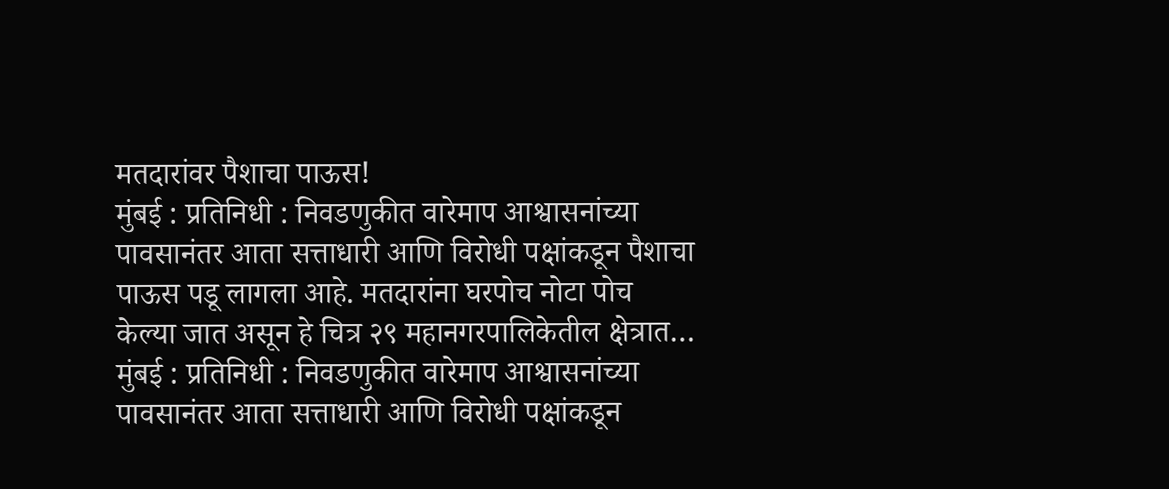मतदारांवर पैशाचा पाऊस!
मुंबई : प्रतिनिधी : निवडणुकीत वारेमाप आश्वासनांच्या पावसानंतर आता सत्ताधारी आणि विरोधी पक्षांकडून पैशाचा पाऊस पडू लागला आहे. मतदारांना घरपोच नोटा पोच केल्या जात असून हे चित्र २९ महानगरपालिकेतील क्षेत्रात…
मुंबई : प्रतिनिधी : निवडणुकीत वारेमाप आश्वासनांच्या पावसानंतर आता सत्ताधारी आणि विरोधी पक्षांकडून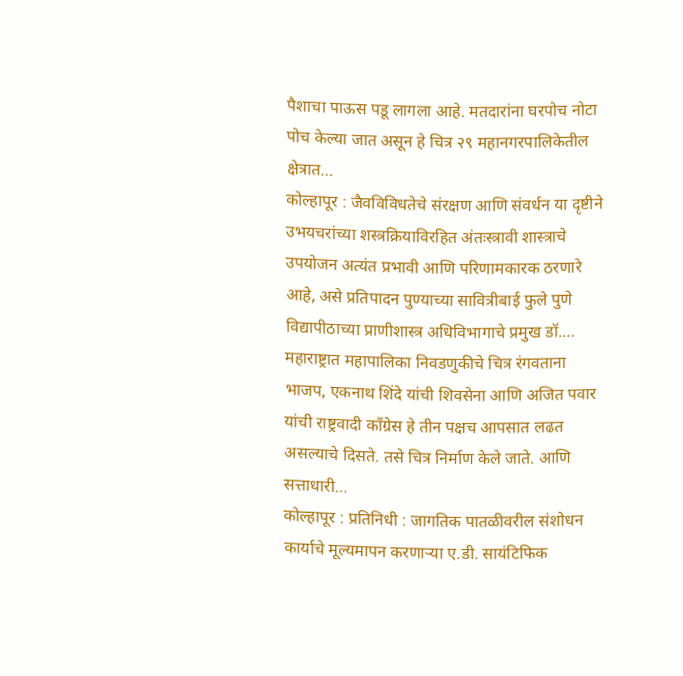पैशाचा पाऊस पडू लागला आहे. मतदारांना घरपोच नोटा पोच केल्या जात असून हे चित्र २९ महानगरपालिकेतील क्षेत्रात…
कोल्हापूर : जैवविविधतेचे संरक्षण आणि संवर्धन या दृष्टीने उभयचरांच्या शस्त्रक्रियाविरहित अंतःस्त्रावी शास्त्राचे उपयोजन अत्यंत प्रभावी आणि परिणामकारक ठरणारे आहे, असे प्रतिपादन पुण्याच्या सावित्रीबाई फुले पुणे विद्यापीठाच्या प्राणीशास्त्र अधिविभागाचे प्रमुख डॉ.…
महाराष्ट्रात महापालिका निवडणुकीचे चित्र रंगवताना भाजप, एकनाथ शिंदे यांची शिवसेना आणि अजित पवार यांची राष्ट्रवादी काँग्रेस हे तीन पक्षच आपसात लढत असल्याचे दिसते. तसे चित्र निर्माण केले जाते. आणि सत्ताधारी…
कोल्हापूर : प्रतिनिधी : जागतिक पातळीवरील संशोधन कार्याचे मूल्यमापन करणाऱ्या ए.डी. सायंटिफिक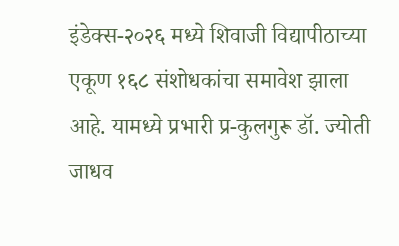इंडेक्स-२०२६ मध्ये शिवाजी विद्यापीठाच्या एकूण १६८ संशोधकांचा समावेश झाला आहे. यामध्ये प्रभारी प्र-कुलगुरू डॉ. ज्योती जाधव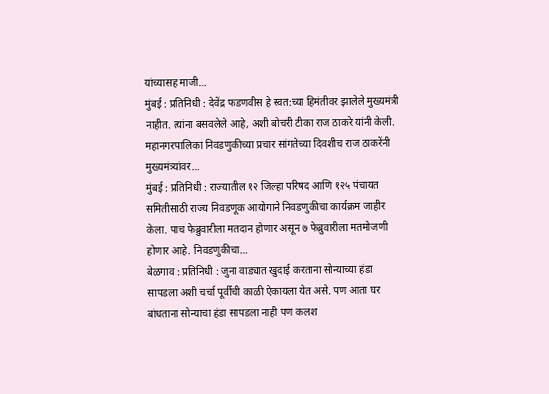यांच्यासह माजी…
मुंबई : प्रतिनिधी : देवेंद्र फडणवीस हे स्वत:च्या हिमंतीवर झालेले मुख्यमंत्री नाहीत. त्यांना बसवलेले आहे, अशी बोचरी टीका राज ठाकरे यांनी केली. महानगरपालिका निवडणुकीच्या प्रचार सांगतेच्या दिवशीच राज ठाकरेंनी मुख्यमंत्र्यांवर…
मुंबई : प्रतिनिधी : राज्यातील १२ जिल्हा परिषद आणि १२५ पंचायत समितीसाठी राज्य निवडणूक आयोगाने निवडणुकीचा कार्यक्रम जाहीर केला. पाच फेब्रुवारीला मतदान होणार असून ७ फेब्रुवारीला मतमोजणी होणार आहे. निवडणुकीचा…
बेळगाव : प्रतिनिधी : जुना वाड्यात खुदाई करताना सोन्याच्या हंडा सापडला अशी चर्चा पूर्वीची काळी ऐकायला येत असे. पण आता घर बांधताना सोन्याचा हंडा सापडला नाही पण कलश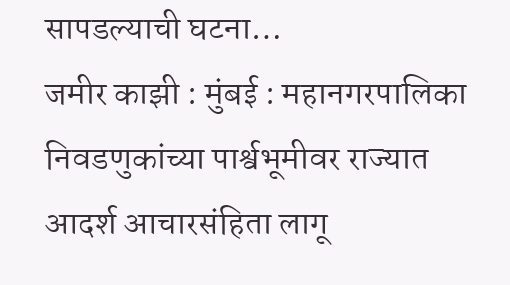सापडल्याची घटना…
जमीर काझी : मुंबई : महानगरपालिका निवडणुकांच्या पार्श्वभूमीवर राज्यात आदर्श आचारसंहिता लागू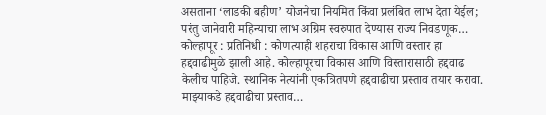असताना ‘लाडकी बहीण’ योजनेचा नियमित किंवा प्रलंबित लाभ देता येईल; परंतु जानेवारी महिन्याचा लाभ अग्रिम स्वरुपात देण्यास राज्य निवडणूक…
कोल्हापूर : प्रतिनिधी : कोणत्याही शहराचा विकास आणि वस्तार हा हद्दवाढीमुळे झाली आहे. कोल्हापूरचा विकास आणि विस्तारासाठी हद्दवाढ केलीच पाहिजे. स्थानिक नेत्यांनी एकत्रितपणे हद्दवाढीचा प्रस्ताव तयार करावा. माझ्याकडे हद्दवाढीचा प्रस्ताव…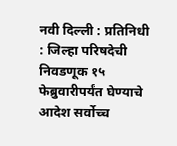नवी दिल्ली : प्रतिनिधी : जिल्हा परिषदेची निवडणूक १५ फेब्रुवारीपर्यंत घेण्याचे आदेश सर्वोच्च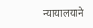न्यायालयाने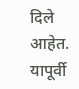दिले आहेत. यापूर्वी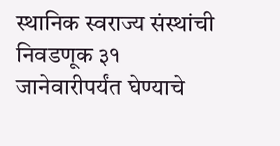स्थानिक स्वराज्य संस्थांची निवडणूक ३१ जानेवारीपर्यंत घेण्याचे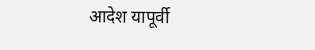आदेश यापूर्वी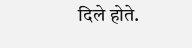दिले होते.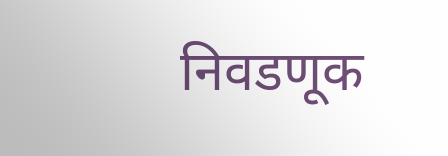निवडणूक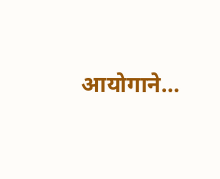आयोगाने…